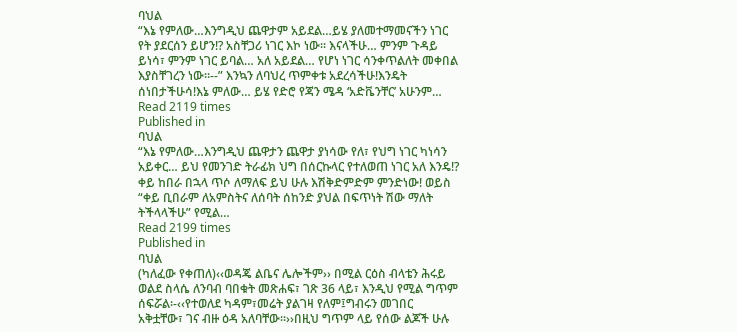ባህል
“እኔ የምለው…እንግዲህ ጨዋታም አይደል…ይሄ ያለመተማመናችን ነገር የት ያደርሰን ይሆን!? አስቸጋሪ ነገር እኮ ነው፡፡ እናላችሁ… ምንም ጉዳይ ይነሳ፣ ምንም ነገር ይባል… አለ አይደል… የሆነ ነገር ሳንቀጥልለት መቀበል እያስቸገረን ነው፡፡--” እንኳን ለባህረ ጥምቀቱ አደረሳችሁ!እንዴት ሰነበታችሁሳ!እኔ ምለው… ይሄ የድሮ የጃን ሜዳ ‘አድቬንቸር’ አሁንም…
Read 2119 times
Published in
ባህል
“እኔ የምለው…እንግዲህ ጨዋታን ጨዋታ ያነሳው የለ፣ የህግ ነገር ካነሳን አይቀር… ይህ የመንገድ ትራፊክ ህግ በሰርኩላር የተለወጠ ነገር አለ እንዴ!? ቀይ ከበራ በኋላ ጥሶ ለማለፍ ይህ ሁሉ እሽቅድምድም ምንድነው! ወይስ “ቀይ ቢበራም ለአምስትና ለሰባት ሰከንድ ያህል በፍጥነት ሽው ማለት ትችላላችሁ” የሚል…
Read 2199 times
Published in
ባህል
(ካለፈው የቀጠለ)‹‹ወዳጄ ልቤና ሌሎችም›› በሚል ርዕስ ብላቴን ሕሩይ ወልደ ስላሴ ለንባብ ባበቁት መጽሐፍ፣ ገጽ 36 ላይ፣ እንዲህ የሚል ግጥም ሰፍሯል፡-‹‹የተወለደ ካዳም፣መሬት ያልገዛ የለም፤ግብሩን መገበር አቅቷቸው፣ ገና ብዙ ዕዳ አለባቸው፡፡››በዚህ ግጥም ላይ የሰው ልጆች ሁሉ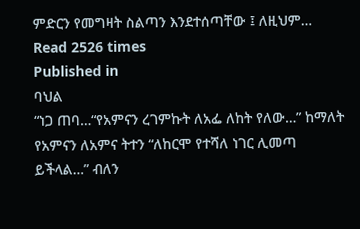ምድርን የመግዛት ስልጣን እንደተሰጣቸው ፤ ለዚህም…
Read 2526 times
Published in
ባህል
“ነጋ ጠባ…“የአምናን ረገምኩት ለአፌ ለከት የለው…” ከማለት የአምናን ለአምና ትተን “ለከርሞ የተሻለ ነገር ሊመጣ ይችላል…” ብለን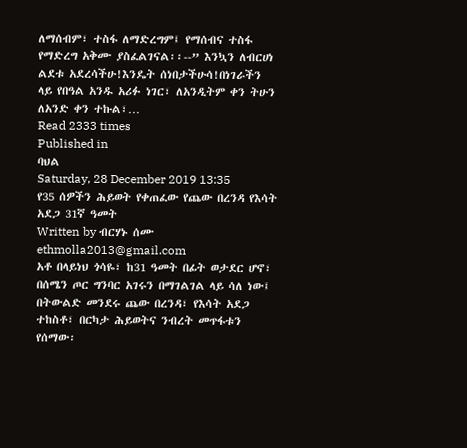ለማሰብም፣ ተስፋ ለማድረግም፤ የማሰብና ተስፋ የማድረግ አቅሙ ያስፈልገናል፡፡--” እንኳን ለብርሀነ ልደቱ አደረሳችሁ!እንዴት ሰነበታችሁሳ!በነገራችን ላይ የበዓል አንዱ አሪፉ ነገር፣ ለአንዲትም ቀን ትሁን ለአንድ ቀን ተኩል፣…
Read 2333 times
Published in
ባህል
Saturday, 28 December 2019 13:35
የ35 ሰዎችን ሕይወት የቀጠፈው የጨው በረንዳ የእሳት አደጋ 31ኛ ዓመት
Written by ብርሃኑ ሰሙ ethmolla2013@gmail.com
አቶ በላይነህ ጎሳዬ፣ ከ31 ዓመት በፊት ወታደር ሆኖ፣ በሰሜን ጦር ግንባር አገሩን በማገልገል ላይ ሳለ ነው፤ በትውልድ መንደሩ ጨው በረንዳ፣ የእሳት አደጋ ተከስቶ፣ በርካታ ሕይወትና ንብረት መጥፋቱን የሰማው፡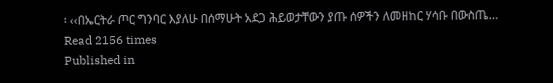፡ ‹‹በኤርትራ ጦር ግንባር እያለሁ በሰማሁት አደጋ ሕይወታቸውን ያጡ ሰዎችን ለመዘከር ሃሳቡ በውስጤ…
Read 2156 times
Published in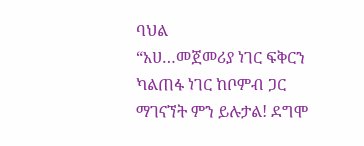ባህል
“አሀ…መጀመሪያ ነገር ፍቅርን ካልጠፋ ነገር ከቦምብ ጋር ማገናኘት ምን ይሉታል! ደግሞ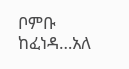ቦምቡ ከፈነዳ…አለ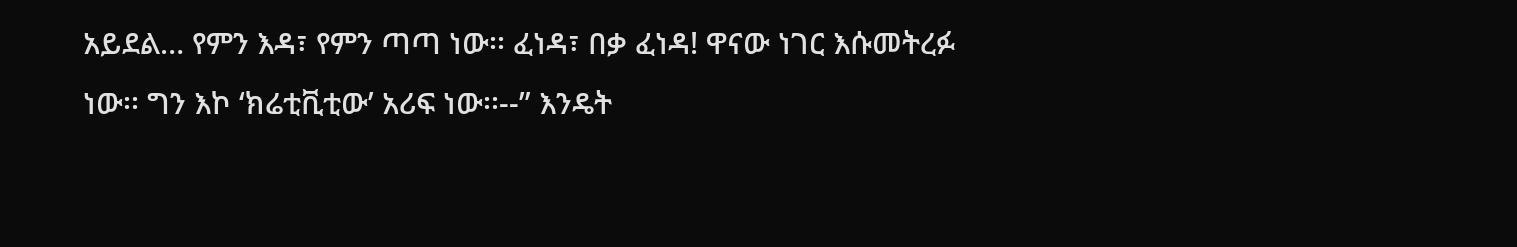አይደል… የምን እዳ፣ የምን ጣጣ ነው፡፡ ፈነዳ፣ በቃ ፈነዳ! ዋናው ነገር እሱመትረፉ ነው፡፡ ግን እኮ ‘ክሬቲቪቲው’ አሪፍ ነው፡፡--” እንዴት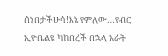ሰነበታችሁሳ!እኔ የምለው…የብር ኢዮቤልዩ ካከበረች በኋላ አራት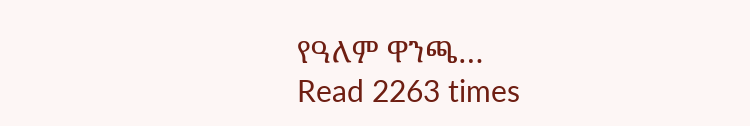የዓለም ዋንጫ…
Read 2263 times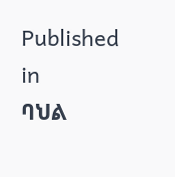Published in
ባህል